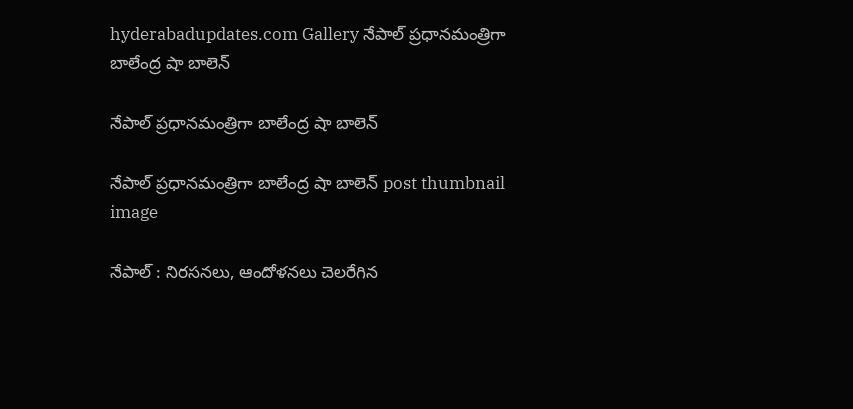hyderabadupdates.com Gallery నేపాల్ ప్ర‌ధాన‌మంత్రిగా బాలేంద్ర షా బాలెన్

నేపాల్ ప్ర‌ధాన‌మంత్రిగా బాలేంద్ర షా బాలెన్

నేపాల్ ప్ర‌ధాన‌మంత్రిగా బాలేంద్ర షా బాలెన్ post thumbnail image

నేపాల్ : నిర‌స‌న‌లు, ఆందోళ‌న‌లు చెల‌రేగిన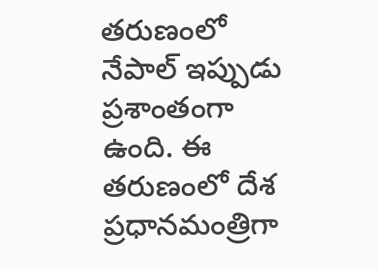త‌రుణంలో నేపాల్ ఇప్పుడు ప్రశాంతంగా ఉంది. ఈ త‌రుణంలో దేశ ప్ర‌ధాన‌మంత్రిగా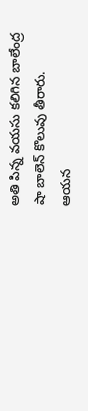అతి పిన్న వ‌య‌సు క‌లిగిన బాలేంద్ర షా బాలెన్ కొలువు తీరారు. ఆయ‌న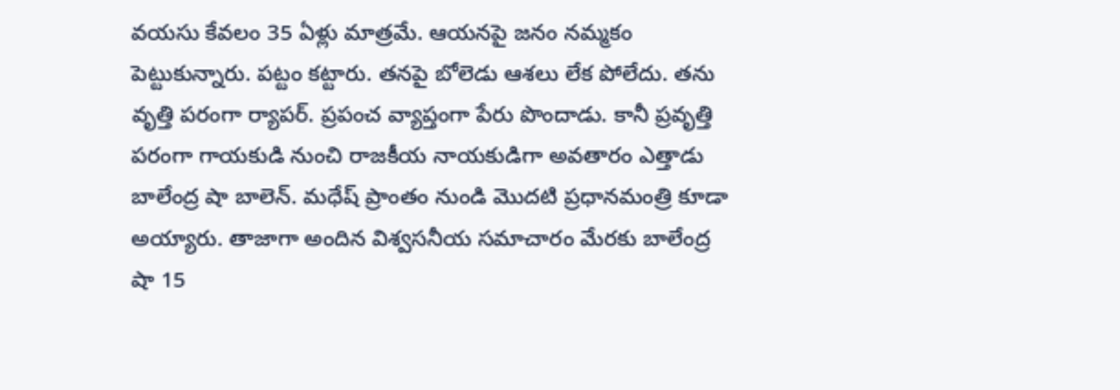వ‌య‌సు కేవ‌లం 35 ఏళ్లు మాత్ర‌మే. ఆయ‌న‌పై జ‌నం న‌మ్మ‌కం పెట్టుకున్నారు. ప‌ట్టం క‌ట్టారు. త‌న‌పై బోలెడు ఆశ‌లు లేక పోలేదు. త‌ను వృత్తి ప‌రంగా ర్యాప‌ర్. ప్ర‌పంచ వ్యాప్తంగా పేరు పొందాడు. కానీ ప్ర‌వృత్తి ప‌రంగా గాయ‌కుడి నుంచి రాజ‌కీయ నాయ‌కుడిగా అవ‌తారం ఎత్తాడు బాలేంద్ర షా బాలెన్. మధేష్ ప్రాంతం నుండి మొదటి ప్రధానమంత్రి కూడా అయ్యారు. తాజాగా అందిన విశ్వ‌స‌నీయ స‌మాచారం మేర‌కు బాలేంద్ర షా 15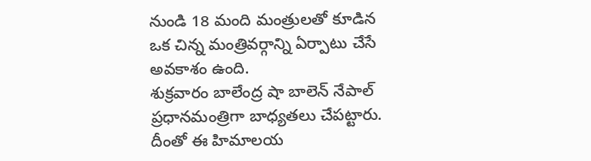నుండి 18 మంది మంత్రులతో కూడిన ఒక చిన్న మంత్రివర్గాన్ని ఏర్పాటు చేసే అవకాశం ఉంది.
శుక్ర‌వారం బాలేంద్ర షా బాలెన్ నేపాల్ ప్ర‌ధాన‌మంత్రిగా బాధ్య‌త‌లు చేప‌ట్టారు. దీంతో ఈ హిమాల‌య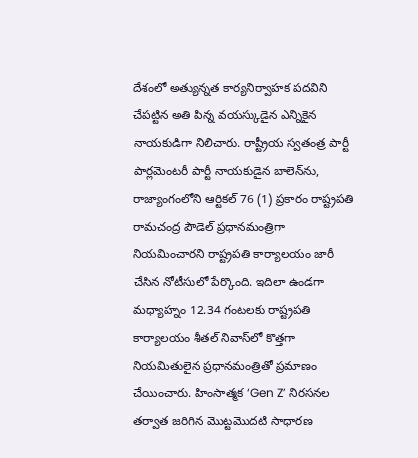దేశంలో అత్యున్నత కార్యనిర్వాహక పదవిని చేపట్టిన అతి పిన్న వయస్కుడైన ఎన్నికైన నాయకుడిగా నిలిచారు. రాష్ట్రీయ స్వతంత్ర పార్టీ పార్లమెంటరీ పార్టీ నాయకుడైన బాలెన్‌ను, రాజ్యాంగంలోని ఆర్టికల్ 76 (1) ప్రకారం రాష్ట్రపతి రామచంద్ర పౌడెల్ ప్రధానమంత్రిగా నియమించారని రాష్ట్రపతి కార్యాలయం జారీ చేసిన నోటీసులో పేర్కొంది. ఇదిలా ఉండ‌గా మధ్యాహ్నం 12.34 గంటలకు రాష్ట్రపతి కార్యాలయం శీతల్ నివాస్‌లో కొత్తగా నియమితులైన ప్రధానమంత్రితో ప్ర‌మాణం చేయించారు. హింసాత్మక ‘Gen Z’ నిరసనల తర్వాత జరిగిన మొట్టమొదటి సాధారణ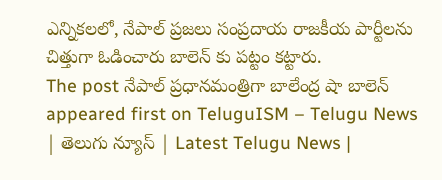ఎన్నికలలో, నేపాల్ ప్రజలు సంప్రదాయ రాజకీయ పార్టీలను చిత్తుగా ఓడించారు బాలెన్ కు ప‌ట్టం క‌ట్టారు.
The post నేపాల్ ప్ర‌ధాన‌మంత్రిగా బాలేంద్ర షా బాలెన్ appeared first on TeluguISM – Telugu News | తెలుగు న్యూస్ | Latest Telugu News |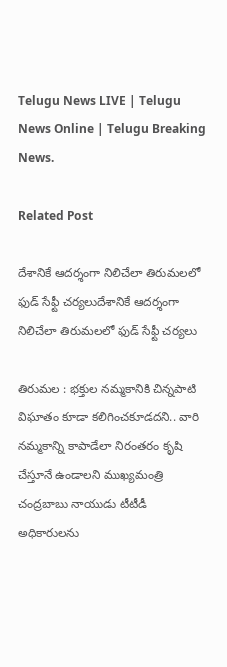Telugu News LIVE | Telugu News Online | Telugu Breaking News.

Related Post

దేశానికే ఆదర్శంగా నిలిచేలా తిరుమలలో ఫుడ్ సేఫ్టీ చర్యలుదేశానికే ఆదర్శంగా నిలిచేలా తిరుమలలో ఫుడ్ సేఫ్టీ చర్యలు

తిరుమల : భక్తుల నమ్మకానికి చిన్నపాటి విఘాతం కూడా కలిగించకూడదని.. వారి నమ్మకాన్ని కాపాడేలా నిరంతరం కృషి చేస్తూనే ఉండాలని ముఖ్యమంత్రి చంద్రబాబు నాయుడు టీటీడీ అధికారులను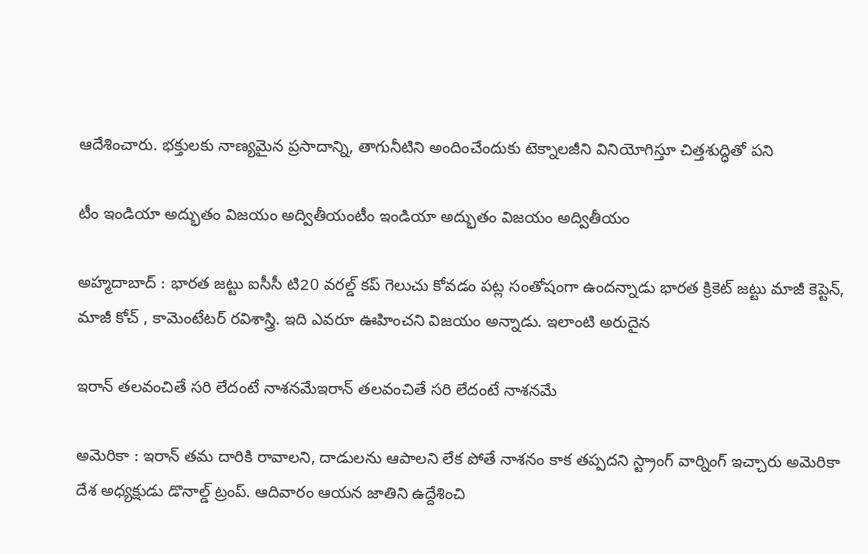ఆదేశించారు. భక్తులకు నాణ్యమైన ప్రసాదాన్ని, తాగునీటిని అందించేందుకు టెక్నాలజీని వినియోగిస్తూ చిత్తశుద్ధితో పని

టీం ఇండియా అద్భుతం విజ‌యం అద్వితీయంటీం ఇండియా అద్భుతం విజ‌యం అద్వితీయం

అహ్మ‌దాబాద్ : భార‌త జ‌ట్టు ఐసీసీ టి20 వ‌ర‌ల్డ్ క‌ప్ గెలుచు కోవ‌డం ప‌ట్ల సంతోషంగా ఉంద‌న్నాడు భార‌త క్రికెట్ జ‌ట్టు మాజీ కెప్టెన్, మాజీ కోచ్ , కామెంటేట‌ర్ ర‌విశాస్త్రి. ఇది ఎవ‌రూ ఊహించని విజ‌యం అన్నాడు. ఇలాంటి అరుదైన

ఇరాన్ త‌ల‌వంచితే స‌రి లేదంటే నాశ‌న‌మేఇరాన్ త‌ల‌వంచితే స‌రి లేదంటే నాశ‌న‌మే

అమెరికా : ఇరాన్ త‌మ దారికి రావాల‌ని, దాడుల‌ను ఆపాల‌ని లేక పోతే నాశ‌నం కాక త‌ప్ప‌ద‌ని స్ట్రాంగ్ వార్నింగ్ ఇచ్చారు అమెరికా దేశ అధ్య‌క్షుడు డొనాల్డ్ ట్రంప్. ఆదివారం ఆయ‌న జాతిని ఉద్దేశించి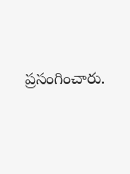ప్ర‌సంగించారు.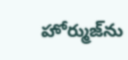హోర్ముజ్‌ను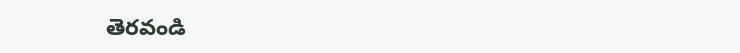తెరవండి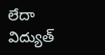లేదా విద్యుత్